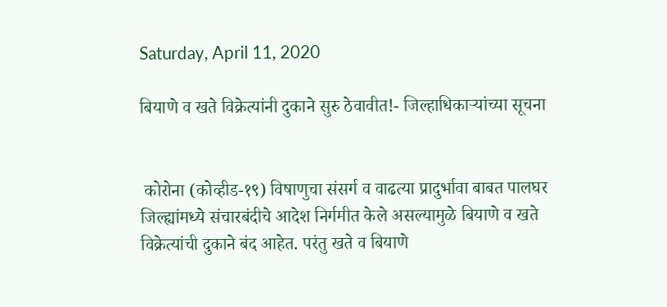Saturday, April 11, 2020

बियाणे व खते विक्रेत्यांनी दुकाने सुरु ठेवावीत!- जिल्हाधिकाऱ्यांच्या सूचना


 कोरोना (कोव्हीड-१९) विषाणुचा संसर्ग व वाढत्या प्रादुर्भावा बाबत पालघर जिल्ह्यांमध्ये संचारबंदीचे आदेश निर्गमीत केले असल्यामुळे बियाणे व खते विक्रेत्यांची दुकाने बंद आहेत. परंतु खते व बियाणे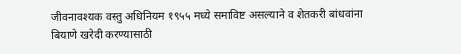जीवनावश्यक वस्तु अधिनियम १९५५ मध्ये समाविष्ट असल्याने व शेतकरी बांधवांना बियाणे खरेदी करण्यासाठी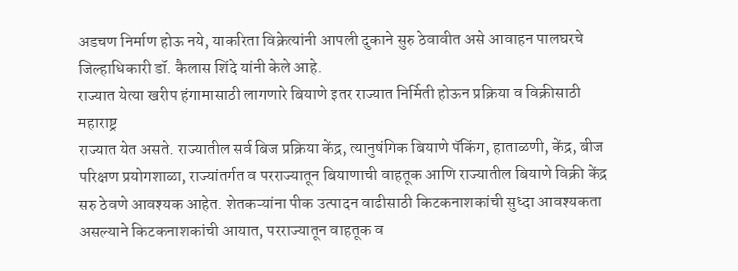अडचण निर्माण होऊ नये, याकरिता विक्रेत्यांनी आपली दुकाने सुरु ठेवावीत असे आवाहन पालघरचे जिल्हाधिकारी डॉ. कैलास शिंदे यांनी केले आहे.
राज्यात येत्या खरीप हंगामासाठी लागणारे बियाणे इतर राज्यात निर्मिती होऊन प्रक्रिया व विक्रीसाठी महाराष्ट्र
राज्यात येत असते. राज्यातील सर्व बिज प्रक्रिया केंद्र, त्यानुषंगिक बियाणे पॅकिंग, हाताळणी, केंद्र, बीज परिक्षण प्रयोगशाळा, राज्यांतर्गत व परराज्यातून बियाणाची वाहतूक आणि राज्यातील बियाणे विक्री केंद्र सरु ठेवणे आवश्यक आहेत. शेतकऱ्यांना पीक उत्पादन वाढीसाठी किटकनाशकांची सुध्दा आवश्यकता असल्याने किटकनाशकांची आयात, परराज्यातून वाहतूक व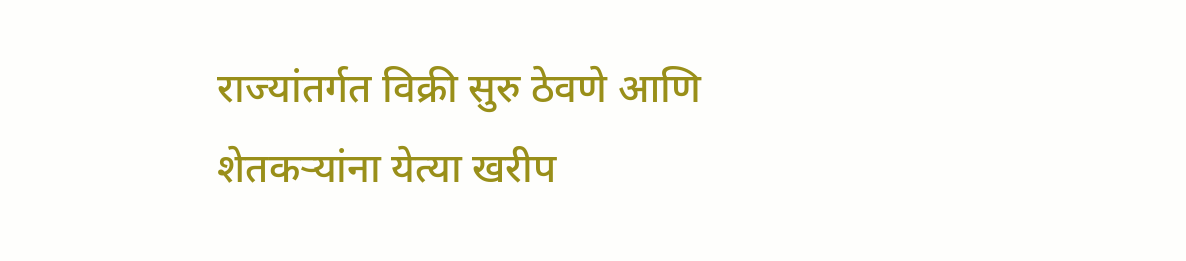राज्यांतर्गत विक्री सुरु ठेवणे आणि शेतकऱ्यांना येत्या खरीप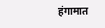हंगामात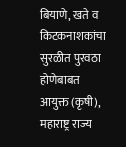बियाणे, खते व किटकनाशकांचा सुरळीत पुरवठा होणेबाबत आयुक्त (कृषी), महाराष्ट्र राज्य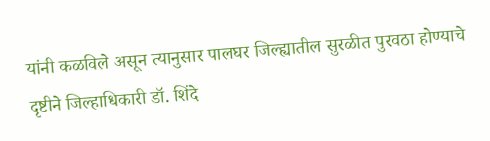यांनी कळविले असून त्यानुसार पालघर जिल्ह्यातील सुरळीत पुरवठा होण्याचे दृष्टीने जिल्हाधिकारी डॉ. शिंदे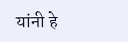यांनी हे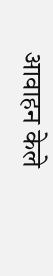आवाहन केले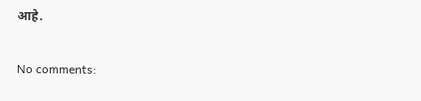आहे.

No comments: